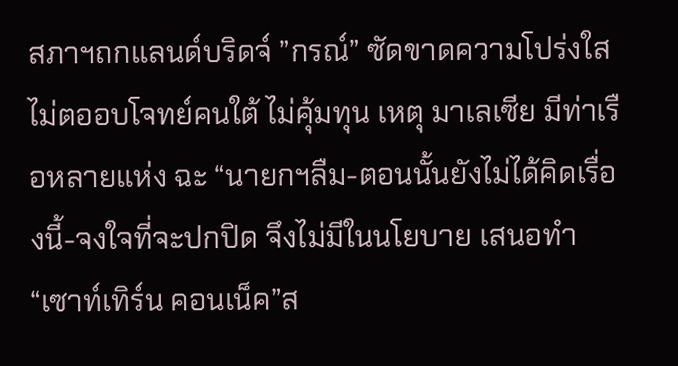สภาฯถกแลนด์บริดจ์ ”กรณ์” ซัดขาดความโปร่งใส ไม่ตออบโจทย์คนใต้ ไม่คุ้มทุน เหตุ มาเลเซีย มีท่าเรือหลายแห่ง ฉะ “นายกฯลืม-ตอนนั้นยังไม่ได้คิดเรื่องนี้-จงใจที่จะปกปิด จึงไม่มีในนโยบาย เสนอทำ “เซาท์เทิร์น คอนเน็ค”ส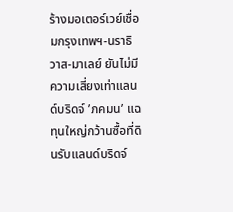ร้างมอเตอร์เวย์เชื่อมกรุงเทพฯ-นราธิวาส-มาเลย์ ยันไม่มีความเสี่ยงเท่าแลนด์บริดจ์ ’ภคมน’ แฉทุนใหญ่กว้านซื้อที่ดินรับแลนด์บริดจ์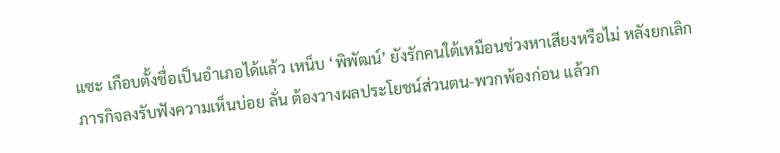แซะ เกือบตั้งชื่อเป็นอำเภอได้แล้ว เหน็บ ‘พิพัฒน์’ ยังรักคนใต้เหมือนช่วงหาเสียงหรือไม่ หลังยกเลิกภารกิจลงรับฟังความเห็นบ่อย ลั่น ต้องวางผลประโยชน์ส่วนตน-พวกพ้องก่อน แล้วก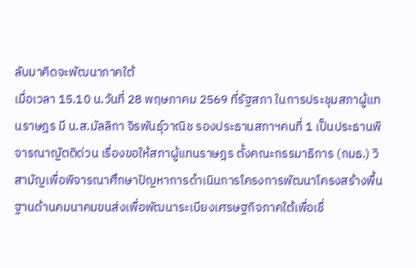ลับมาคิดจะพัฒนาภาคใต้
เมื่อเวลา 15.10 น.วันที่ 28 พฤษภาคม 2569 ที่รัฐสภา ในการประชุมสภาผู้แทนราษฎร มี น.ส.มัลลิกา จิรพันธุ์วาณิช รองประธานสภาฯคนที่ 1 เป็นประธานพิจารณาญัตติด่วน เรื่องขอให้สภาผู้แทนราษฎร ตั้งคณะกรรมาธิการ (กมธ.) วิสามัญเพื่อพิจารณาศึกษาปัญหาการดำเนินการโครงการพัฒนาโครงสร้างพื้นฐานด้านคมนาคมขนส่งเพื่อพัฒนาระเบียงเศรษฐกิจภาคใต้เพื่อเชื่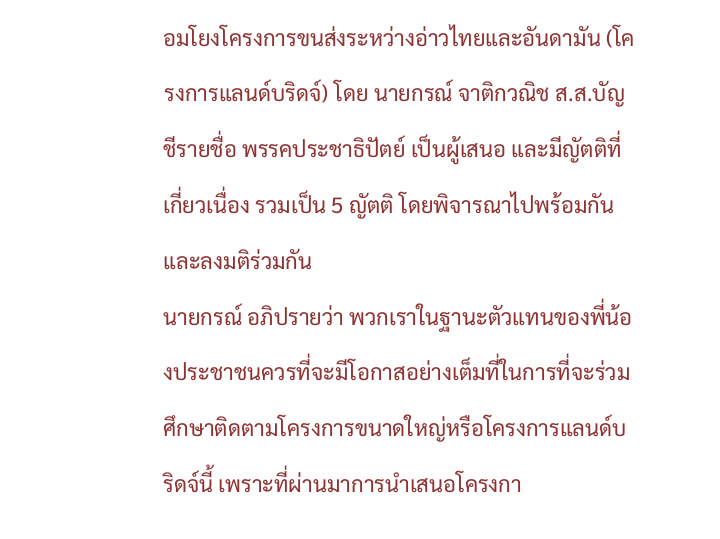อมโยงโครงการขนส่งระหว่างอ่าวไทยและอันดามัน (โครงการแลนด์บริดจ์) โดย นายกรณ์ จาติกวณิช ส.ส.บัญชีรายชื่อ พรรคประชาธิปัตย์ เป็นผู้เสนอ และมีญัตติที่เกี่ยวเนื่อง รวมเป็น 5 ญัตติ โดยพิจารณาไปพร้อมกัน และลงมติร่วมกัน
นายกรณ์ อภิปรายว่า พวกเราในฐานะตัวแทนของพี่น้องประชาชนควรที่จะมีโอกาสอย่างเต็มที่ในการที่จะร่วมศึกษาติดตามโครงการขนาดใหญ่หรือโครงการแลนด์บริดจ์นี้ เพราะที่ผ่านมาการนำเสนอโครงกา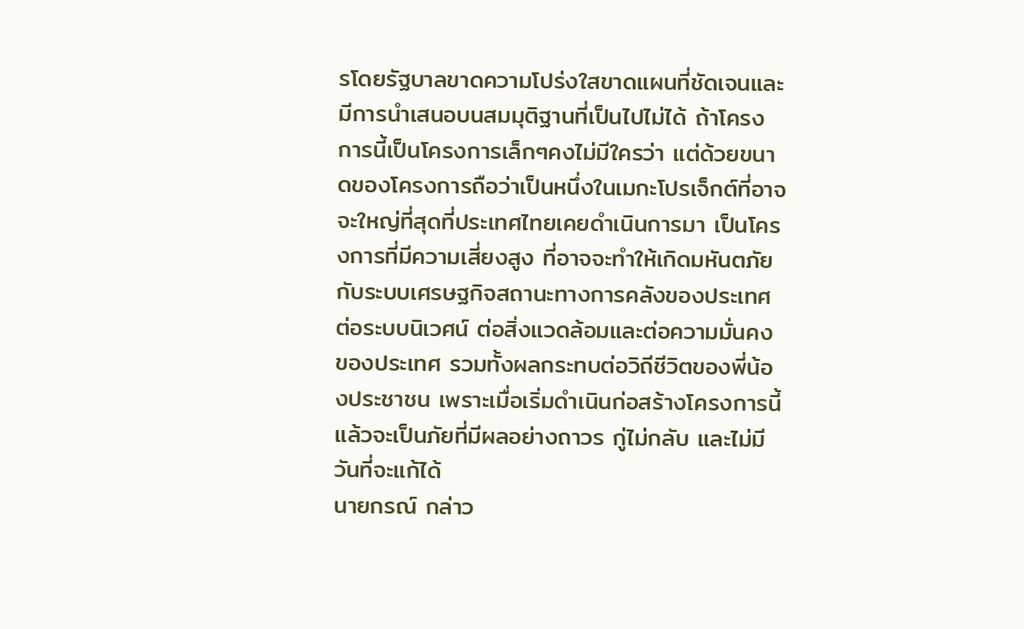รโดยรัฐบาลขาดความโปร่งใสขาดแผนที่ชัดเจนและมีการนำเสนอบนสมมุติฐานที่เป็นไปไม่ได้ ถ้าโครงการนี้เป็นโครงการเล็กๆคงไม่มีใครว่า แต่ด้วยขนาดของโครงการถือว่าเป็นหนึ่งในเมกะโปรเจ็กต์ที่อาจจะใหญ่ที่สุดที่ประเทศไทยเคยดำเนินการมา เป็นโครงการที่มีความเสี่ยงสูง ที่อาจจะทำให้เกิดมหันตภัยกับระบบเศรษฐกิจสถานะทางการคลังของประเทศ ต่อระบบนิเวศน์ ต่อสิ่งแวดล้อมและต่อความมั่นคงของประเทศ รวมทั้งผลกระทบต่อวิถีชีวิตของพี่น้องประชาชน เพราะเมื่อเริ่มดำเนินก่อสร้างโครงการนี้แล้วจะเป็นภัยที่มีผลอย่างถาวร กู่ไม่กลับ และไม่มีวันที่จะแก้ได้
นายกรณ์ กล่าว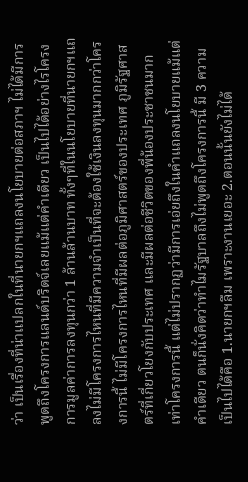ว่า เป็นเรื่องที่น่าแปลกในที่นายกฯแถลงนโยบายต่อสภาฯ ไม่ได้มีการพูดถึงโครงการแลนด์บริดจ์เลยแม้แต่คำเดียว เป็นไปได้อย่างไรโครงการมูลค่าการลงทุนกว่า 1 ล้านล้านบาท ทั้งๆที่ในนโยบายที่นายกฯแถลงไม่มีโครงการไหนที่มีความจำเป็นที่จะต้องใช้เงินลงทุนมากกว่าโครงการนี้ ไม่มีโครงการไหนที่มีผลต่อภูมิศาสตร์ของประเทศ ภูมิรัฐศาสตร์ที่เกี่ยวโยงกับประเทศ และมีผลต่อชีวิตของพี่น้องประชาชนมากเท่าโครงการนี้ แต่ไม่ปรากฏว่ามีการเอ่ยถึงในคำแถลงนโยบายแม้แต่คำเดียว ตนก็นั่งคิดว่าทำไมรัฐบาลถึงไม่พูดถึงโครงการนี้ มี 3 ความเป็นไปได้คือ 1.นายกฯลืม เพราะงานเยอะ 2.ตอนนั้นยังไม่ได้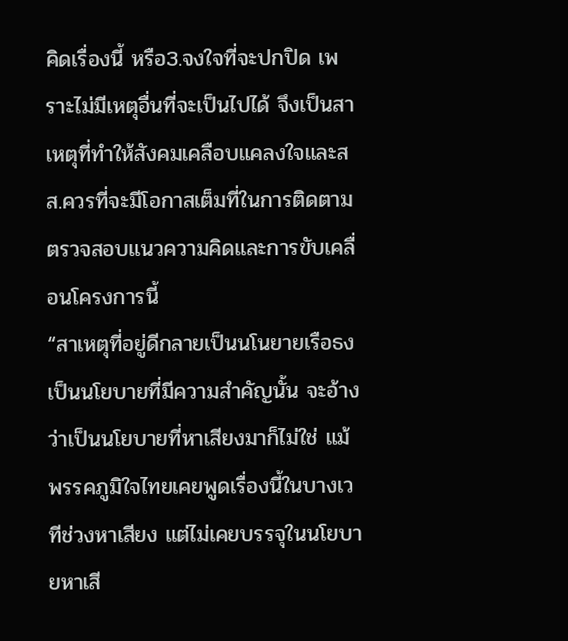คิดเรื่องนี้ หรือ3.จงใจที่จะปกปิด เพราะไม่มีเหตุอื่นที่จะเป็นไปได้ จึงเป็นสาเหตุที่ทำให้สังคมเคลือบแคลงใจและสส.ควรที่จะมีโอกาสเต็มที่ในการติดตามตรวจสอบแนวความคิดและการขับเคลื่อนโครงการนี้
“สาเหตุที่อยู่ดีกลายเป็นนโนยายเรือธง เป็นนโยบายที่มีความสำคัญนั้น จะอ้างว่าเป็นนโยบายที่หาเสียงมาก็ไม่ใช่ แม้พรรคภูมิใจไทยเคยพูดเรื่องนี้ในบางเวทีช่วงหาเสียง แต่ไม่เคยบรรจุในนโยบายหาเสี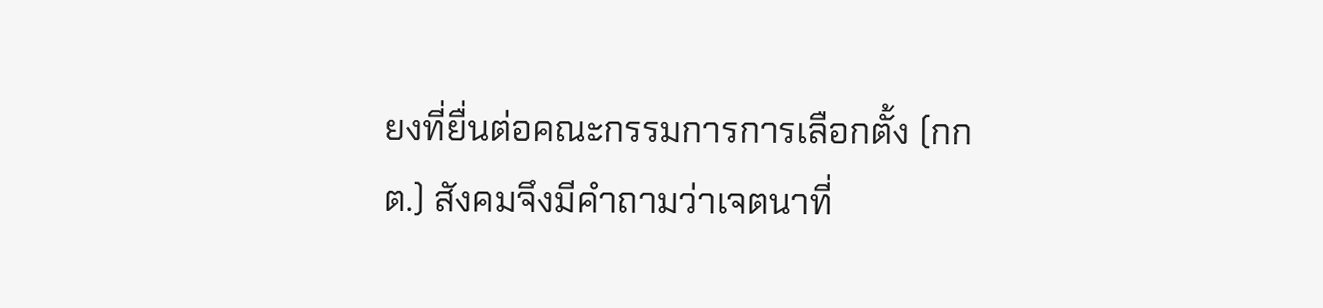ยงที่ยื่นต่อคณะกรรมการการเลือกตั้ง (กกต.) สังคมจึงมีคำถามว่าเจตนาที่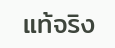แท้จริง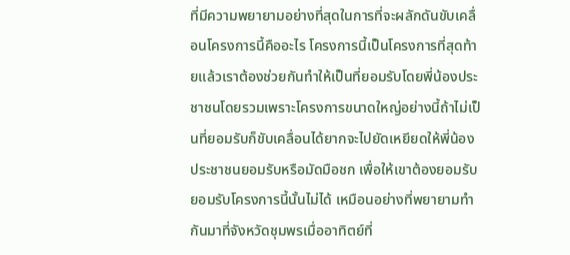ที่มีความพยายามอย่างที่สุดในการที่จะผลักดันขับเคลื่อนโครงการนี้คืออะไร โครงการนี้เป็นโครงการที่สุดท้ายแล้วเราต้องช่วยกันทำให้เป็นที่ยอมรับโดยพี่น้องประชาชนโดยรวมเพราะโครงการขนาดใหญ่อย่างนี้ถ้าไม่เป็นที่ยอมรับก็ขับเคลื่อนได้ยากจะไปยัดเหยียดให้พี่น้องประชาชนยอมรับหรือมัดมือชก เพื่อให้เขาต้องยอมรับยอมรับโครงการนี้นั้นไม่ได้ เหมือนอย่างที่พยายามทำกันมาที่จังหวัดชุมพรเมื่ออาทิตย์ที่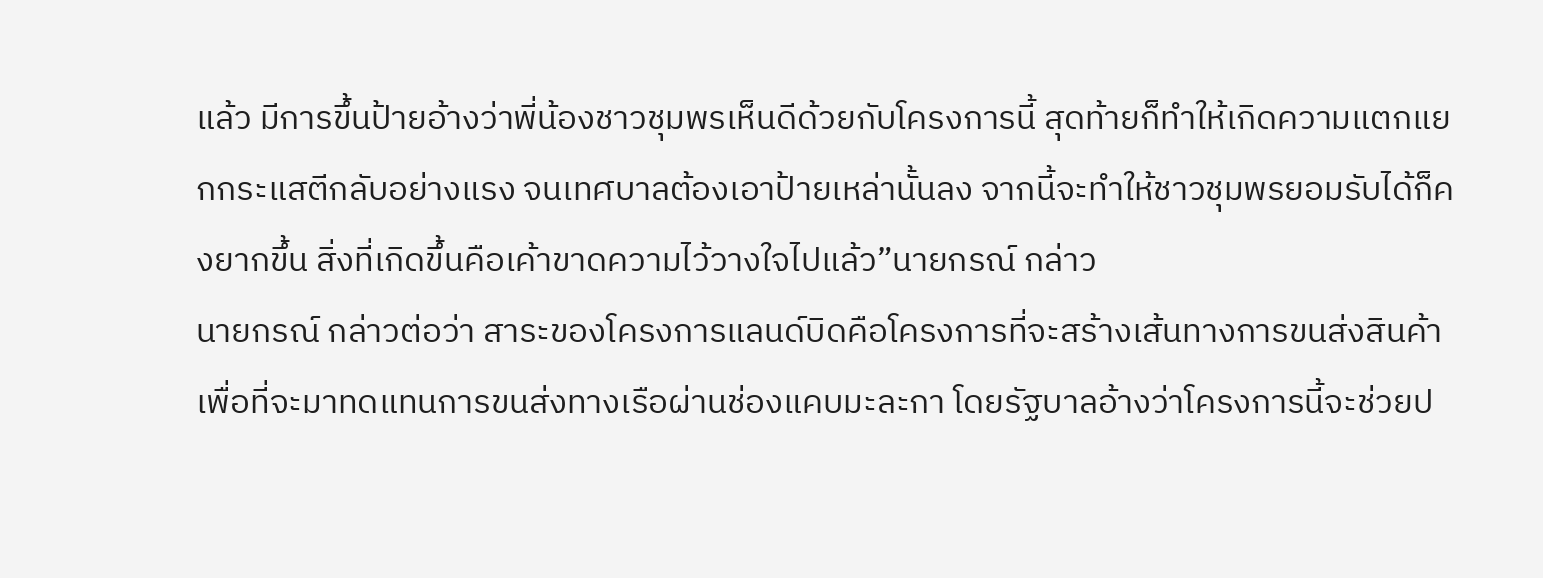แล้ว มีการขึ้นป้ายอ้างว่าพี่น้องชาวชุมพรเห็นดีด้วยกับโครงการนี้ สุดท้ายก็ทำให้เกิดความแตกแยกกระแสตีกลับอย่างแรง จนเทศบาลต้องเอาป้ายเหล่านั้นลง จากนี้จะทำให้ชาวชุมพรยอมรับได้ก็คงยากขึ้น สิ่งที่เกิดขึ้นคือเค้าขาดความไว้วางใจไปแล้ว”นายกรณ์ กล่าว
นายกรณ์ กล่าวต่อว่า สาระของโครงการแลนด์บิดคือโครงการที่จะสร้างเส้นทางการขนส่งสินค้าเพื่อที่จะมาทดแทนการขนส่งทางเรือผ่านช่องแคบมะละกา โดยรัฐบาลอ้างว่าโครงการนี้จะช่วยป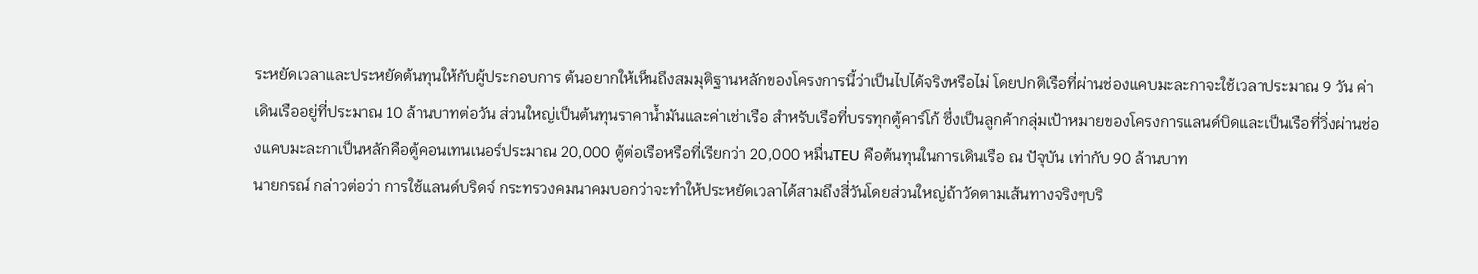ระหยัดเวลาและประหยัดต้นทุนให้กับผู้ประกอบการ ต้นอยากให้เห็นถึงสมมุติฐานหลักของโครงการนี้ว่าเป็นไปได้จริงหรือไม่ โดยปกติเรือที่ผ่านช่องแคบมะละกาจะใช้เวลาประมาณ 9 วัน ค่าเดินเรืออยู่ที่ประมาณ 10 ล้านบาทต่อวัน ส่วนใหญ่เป็นต้นทุนราคาน้ำมันและค่าเช่าเรือ สำหรับเรือที่บรรทุกตู้คาร์โก้ ซึ่งเป็นลูกค้ากลุ่มเป้าหมายของโครงการแลนด์บิดและเป็นเรือที่วิ่งผ่านช่องแคบมะละกาเป็นหลักคือตู้คอนเทนเนอร์ประมาณ 20,000 ตู้ต่อเรือหรือที่เรียกว่า 20,000 หมื่นTEU คือต้นทุนในการเดินเรือ ณ ปัจุบัน เท่ากับ 90 ล้านบาท
นายกรณ์ กล่าวต่อว่า การใช้แลนด์บริดจ์ กระทรวงคมนาคมบอกว่าจะทำให้ประหยัดเวลาได้สามถึงสี่วันโดยส่วนใหญ่ถ้าวัดตามเส้นทางจริงๆบริ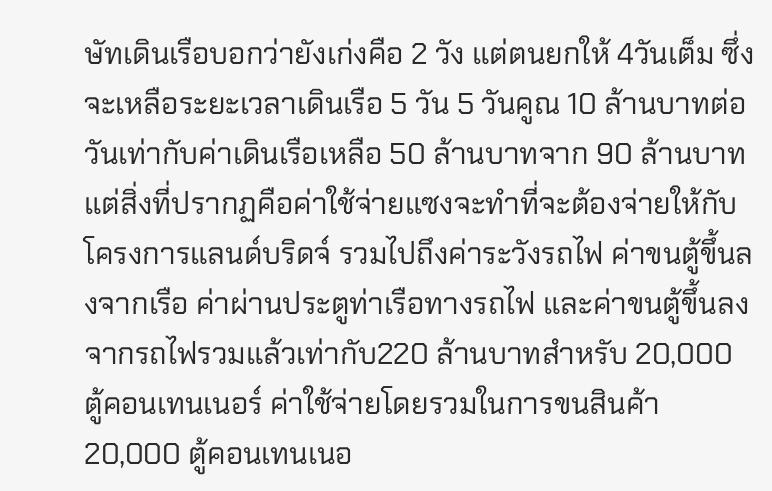ษัทเดินเรือบอกว่ายังเก่งคือ 2 วัง แต่ตนยกให้ 4วันเต็ม ซึ่งจะเหลือระยะเวลาเดินเรือ 5 วัน 5 วันคูณ 10 ล้านบาทต่อวันเท่ากับค่าเดินเรือเหลือ 50 ล้านบาทจาก 90 ล้านบาท แต่สิ่งที่ปรากฏคือค่าใช้จ่ายแซงจะทำที่จะต้องจ่ายให้กับโครงการแลนด์บริดจ์ รวมไปถึงค่าระวังรถไฟ ค่าขนตู้ขึ้นลงจากเรือ ค่าผ่านประตูท่าเรือทางรถไฟ และค่าขนตู้ขึ้นลงจากรถไฟรวมแล้วเท่ากับ220 ล้านบาทสำหรับ 20,000 ตู้คอนเทนเนอร์ ค่าใช้จ่ายโดยรวมในการขนสินค้า 20,000 ตู้คอนเทนเนอ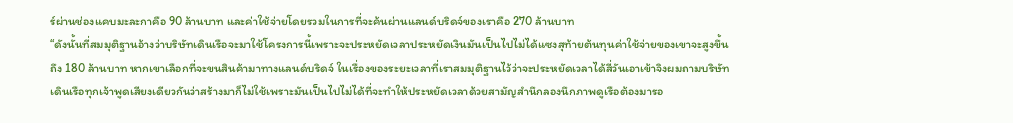ร์ผ่านช่องแคบมะละกาคือ 90 ล้านบาท และค่าใช้จ่ายโดยรวมในการที่จะค้นผ่านแลนด์บริดจ์ของเราคือ 270 ล้านบาท
“ดังนั้นที่สมมุติฐานอ้างว่าบริษัทเดินเรือจะมาใช้โครงการนี้เพราะจะประหยัดเวลาประหยัดเงินมันเป็นไปไม่ได้แซงสุท้ายต้นทุนค่าใช้จ่ายของเขาจะสูงขึ้นถึง 180 ล้านบาท หากเขาเลือกที่จะขนสินค้ามาทางแลนด์บริดจ์ ในเรื่องของระยะเวลาที่เราสมมุติฐานไว้ว่าจะประหยัดเวลาได้สี่วันเอาเข้าจิงผมถามบริษัทเดินเรือทุกเจ้าพูดเสียงเดียวกันว่าสร้างมาก็ไม่ใช้เพราะมันเป็นไปไม่ได้ที่จะทำให้ประหยัดเวลาด้วยสามัญสำนึกลองนึกภาพดูเรือต้องมารอ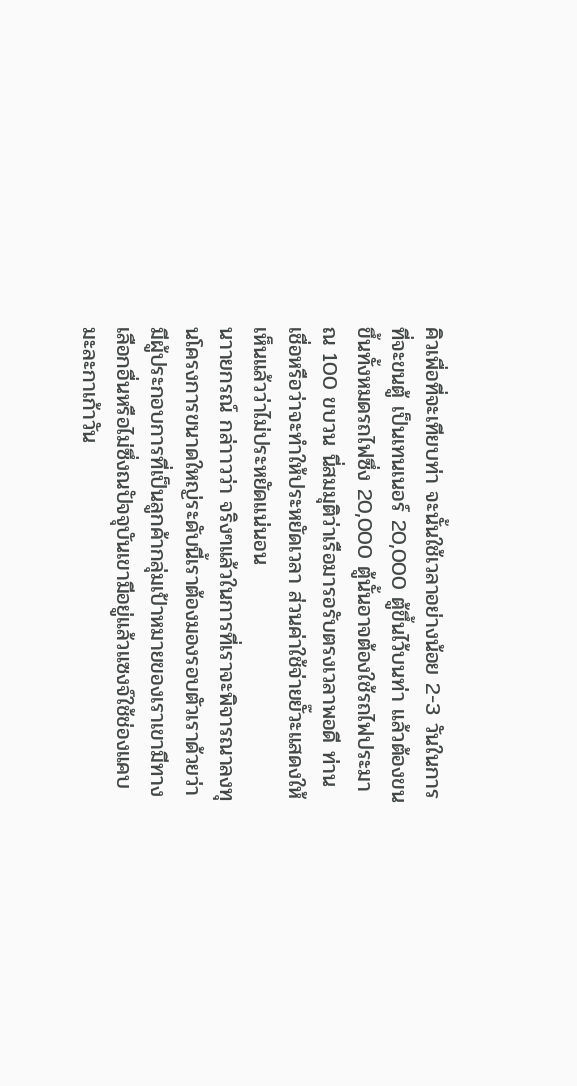คิวเพื่อที่จะเทียบท่า จะนั้นใช้เวลาอย่างน้อย 2-3 วันในการที่จะขนตู้ เป็นเทนเนอร์ 20,000 ตู้ขึ้นไว้บนท่า แล้วต้องขนขึ้นทั้งหมดรถไฟซึ่ง 20,000 ตู้นั้นอาจต้องใช้รถไฟประมาณ 100 ขบวน นี่สมมุติว่าเรือมารอรับตรงเวลาพอดี ท่านเชื่อหรือว่าจะทำให้ประหยัดเวลา ส่วนค่าใช้จ่ายยั๊วะแสดงให้เห็นแล้วว่าไม่ประหยัดแน่นอน
นาายกรณ์ กล่าาวว่า จริงๆแล้วในการที่เราจะพิจารณาลงทุนโครงการขนาดใหญ่ระดับนี้เราต้องมองรอบตัวเราด้วยว่ามีผู้ประกอบการที่เป็นลูกค้ากลุ่มเป้าหมายของเราเขามีทางเลือกอื่นหรือไม่ซึ่งณปัจจุบันเขามีอยู่แล้วแซงจ์ใช้ช่องแคบมะละกาเก้าวัน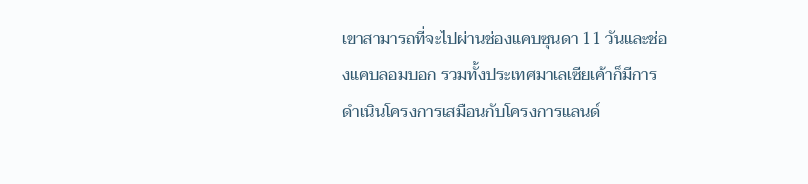เขาสามารถที่จะไปผ่านช่องแคบซุนดา 11 วันและช่องแคบลอมบอก รวมทั้งประเทศมาเลเซียเค้าก็มีการดำเนินโครงการเสมือนกับโครงการแลนด์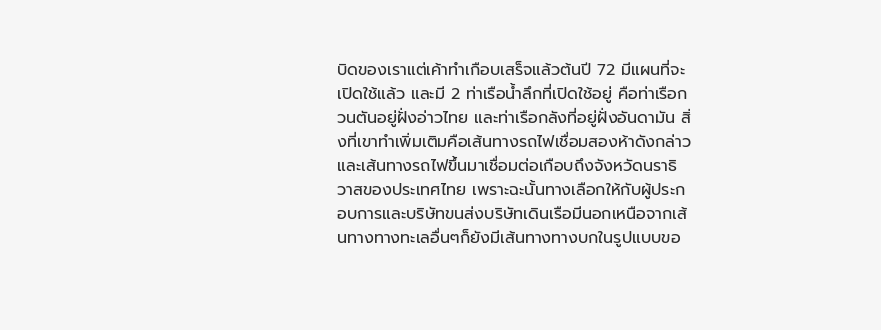บิดของเราแต่เค้าทำเกือบเสร็จแล้วต้นปี 72 มีแผนที่จะเปิดใช้แล้ว และมี 2 ท่าเรือน้ำลึกที่เปิดใช้อยู่ คือท่าเรือกวนตันอยู่ฝั่งอ่าวไทย และท่าเรือกลังที่อยู่ฝั่งอันดามัน สิ่งที่เขาทำเพิ่มเติมคือเส้นทางรถไฟเชื่อมสองห้าดังกล่าวและเส้นทางรถไฟขึ้นมาเชื่อมต่อเกือบถึงจังหวัดนราธิวาสของประเทศไทย เพราะฉะนั้นทางเลือกให้กับผู้ประกอบการและบริษัทขนส่งบริษัทเดินเรือมีนอกเหนือจากเส้นทางทางทะเลอื่นๆก็ยังมีเส้นทางทางบกในรูปแบบขอ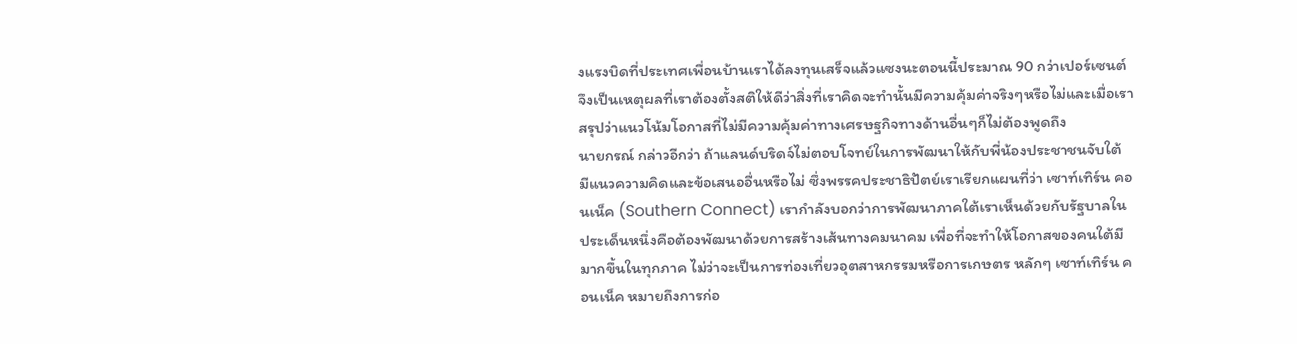งแรงบิดที่ประเทศเพื่อนบ้านเราได้ลงทุนเสร็จแล้วแซงนะตอนนี้ประมาณ 90 กว่าเปอร์เซนต์ จึงเป็นเหตุผลที่เราต้องตั้งสติให้ดีว่าสิ่งที่เราคิดจะทำนั้นมีความคุ้มค่าจริงๆหรือไม่และเมื่อเราสรุปว่าแนวโน้มโอกาสที่ไม่มีความคุ้มค่าทางเศรษฐกิจทางด้านอื่นๆก็ไม่ต้องพูดถึง
นายกรณ์ กล่าวอีกว่า ถ้าแลนด์บริดจ์ไม่ตอบโจทย์ในการพัฒนาให้กับพี่น้องประชาชนจับใต้ มีแนวความคิดและข้อเสนออื่นหรือไม่ ซึ่งพรรคประชาธิปัตย์เราเรียกแผนที่ว่า เซาท์เทิร์น คอนเน็ค (Southern Connect) เรากำลังบอกว่าการพัฒนาภาคใต้เราเห็นด้วยกับรัฐบาลในประเด็นหนึ่งคือต้องพัฒนาด้วยการสร้างเส้นทางคมนาคม เพื่อที่จะทำให้โอกาสของคนใต้มีมากขึ้นในทุกภาค ไม่ว่าจะเป็นการท่องเที่ยวอุตสาหกรรมหรือการเกษตร หลักๆ เซาท์เทิร์น คอนเน็ค หมายถึงการก่อ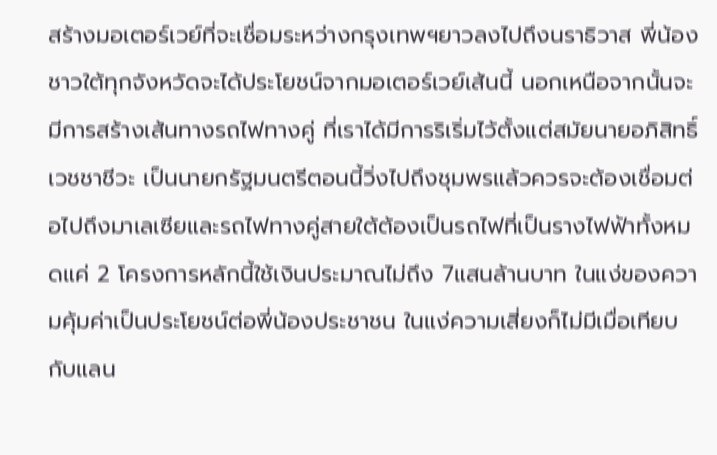สร้างมอเตอร์เวย์ที่จะเชื่อมระหว่างกรุงเทพฯยาวลงไปถึงนราธิวาส พี่น้องชาวใต้ทุกจังหวัดจะได้ประโยชน์จากมอเตอร์เวย์เส้นนี้ นอกเหนือจากนั้นจะมีการสร้างเส้นทางรถไฟทางคู่ ที่เราได้มีการริเริ่มไว้ตั้งแต่สมัยนายอภิสิทธิ์ เวชชาชีวะ เป็นนายกรัฐมนตรีตอนนี้วิ่งไปถึงชุมพรแล้วควรจะต้องเชื่อมต่อไปถึงมาเลเซียและรถไฟทางคู่สายใต้ต้องเป็นรถไฟที่เป็นรางไฟฟ้าทั้งหมดแค่ 2 โครงการหลักนี้ใช้เงินประมาณไม่ถึง 7แสนล้านบาท ในแง่ของความคุ้มค่าเป็นประโยชน์ต่อพี่น้องประชาชน ในแง่ความเสี่ยงก็ไม่มีเมื่อเทียบกับแลน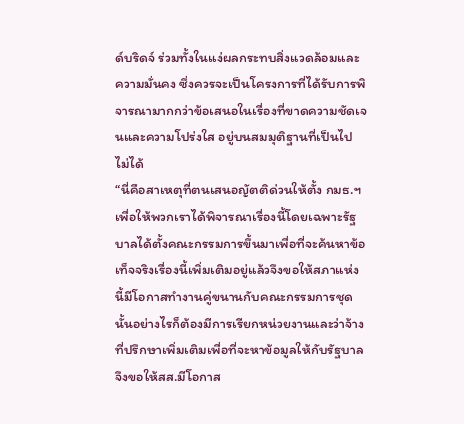ด์บริดจ์ ร่วมทั้งในแง่ผลกระทบสิ่งแวดล้อมและความมั่นคง ซึ่งควรจะเป็นโครงการที่ได้รับการพิจารณามากกว่าข้อเสนอในเรื่องที่ขาดความชัดเจนและความโปร่งใส อยู่บนสมมุติฐานที่เป็นไปไม่ได้
“นี่คือสาเหตุที่ตนเสนอญัตติด่วนให้ตั้ง กมธ.ฯ เพื่อให้พวกเราได้พิจารณาเรื่องนี้โดยเฉพาะรัฐบาลได้ตั้งคณะกรรมการขึ้นมาเพื่อที่จะค้นหาข้อเท็จจริงเรื่องนี้เพิ่มเติมอยู่แล้วจึงขอให้สภาแห่งนี้มีโอกาสทำงานคู่ขนานกับคณะกรรมการชุดนั้นอย่างไรก็ต้องมีการเรียกหน่วยงานและว่าจ้างที่ปรึกษาเพิ่มเติมเพื่อที่จะหาข้อมูลให้กับรัฐบาลจึงขอให้สส.มีโอกาส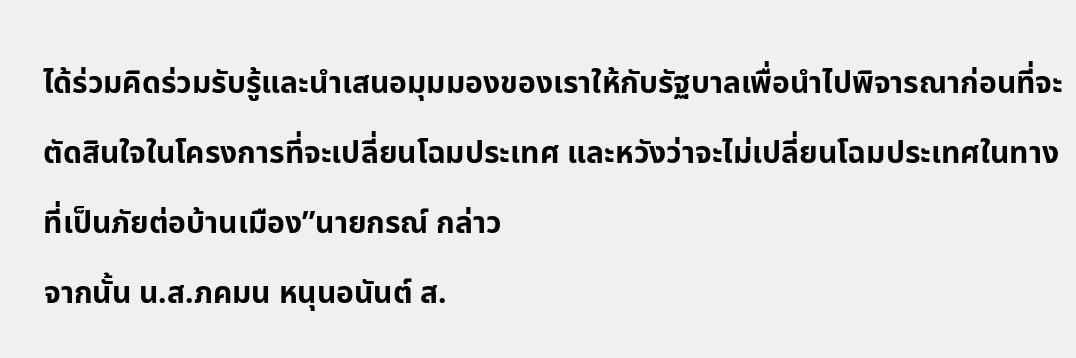ได้ร่วมคิดร่วมรับรู้และนำเสนอมุมมองของเราให้กับรัฐบาลเพื่อนำไปพิจารณาก่อนที่จะตัดสินใจในโครงการที่จะเปลี่ยนโฉมประเทศ และหวังว่าจะไม่เปลี่ยนโฉมประเทศในทางที่เป็นภัยต่อบ้านเมือง”นายกรณ์ กล่าว
จากนั้น น.ส.ภคมน หนุนอนันต์ ส.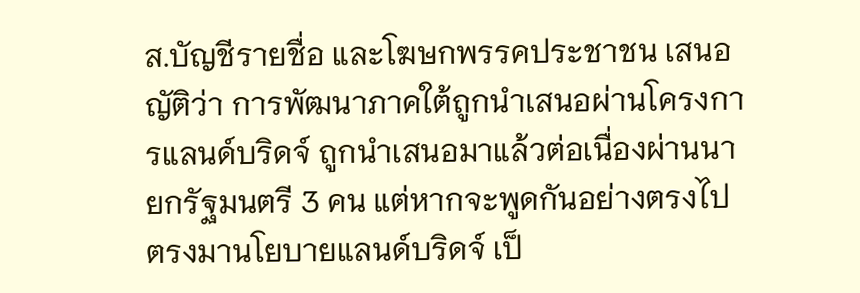ส.บัญชีรายชื่อ และโฆษกพรรคประชาชน เสนอญัติว่า การพัฒนาภาคใต้ถูกนำเสนอผ่านโครงการแลนด์บริดจ์ ถูกนำเสนอมาแล้วต่อเนื่องผ่านนายกรัฐมนตรี 3 คน แต่หากจะพูดกันอย่างตรงไปตรงมานโยบายแลนด์บริดจ์ เป็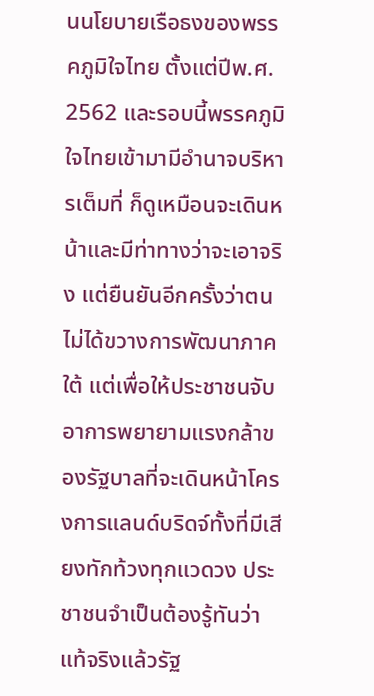นนโยบายเรือธงของพรรคภูมิใจไทย ตั้งแต่ปีพ.ศ. 2562 และรอบนี้พรรคภูมิใจไทยเข้ามามีอำนาจบริหารเต็มที่ ก็ดูเหมือนจะเดินหน้าและมีท่าทางว่าจะเอาจริง แต่ยืนยันอีกครั้งว่าตนไม่ได้ขวางการพัฒนาภาคใต้ แต่เพื่อให้ประชาชนจับอาการพยายามแรงกล้าของรัฐบาลที่จะเดินหน้าโครงการแลนด์บริดจ์ทั้งที่มีเสียงทักท้วงทุกแวดวง ประชาชนจำเป็นต้องรู้ทันว่าแท้จริงแล้วรัฐ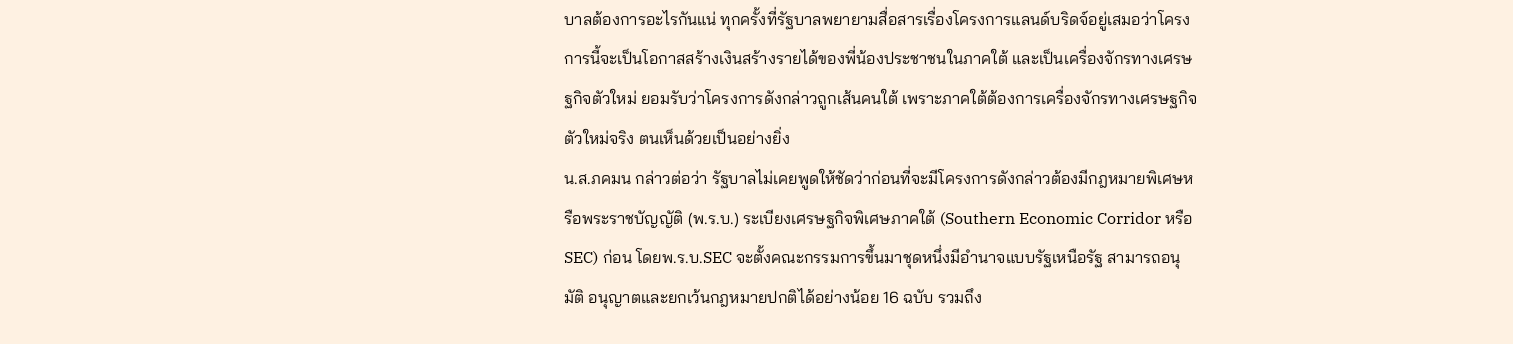บาลต้องการอะไรกันแน่ ทุกครั้งที่รัฐบาลพยายามสื่อสารเรื่องโครงการแลนด์บริดจ์อยู่เสมอว่าโครงการนี้จะเป็นโอกาสสร้างเงินสร้างรายได้ของพี่น้องประชาชนในภาคใต้ และเป็นเครื่องจักรทางเศรษฐกิจตัวใหม่ ยอมรับว่าโครงการดังกล่าวถูกเส้นคนใต้ เพราะภาคใต้ต้องการเครื่องจักรทางเศรษฐกิจตัวใหม่จริง ตนเห็นด้วยเป็นอย่างยิ่ง
น.ส.ภคมน กล่าวต่อว่า รัฐบาลไม่เคยพูดให้ชัดว่าก่อนที่จะมีโครงการดังกล่าวต้องมีกฎหมายพิเศษหรือพระราชบัญญัติ (พ.ร.บ.) ระเบียงเศรษฐกิจพิเศษภาคใต้ (Southern Economic Corridor หรือ SEC) ก่อน โดยพ.ร.บ.SEC จะตั้งคณะกรรมการขึ้นมาชุดหนึ่งมีอำนาจแบบรัฐเหนือรัฐ สามารถอนุมัติ อนุญาตและยกเว้นกฎหมายปกติได้อย่างน้อย 16 ฉบับ รวมถึง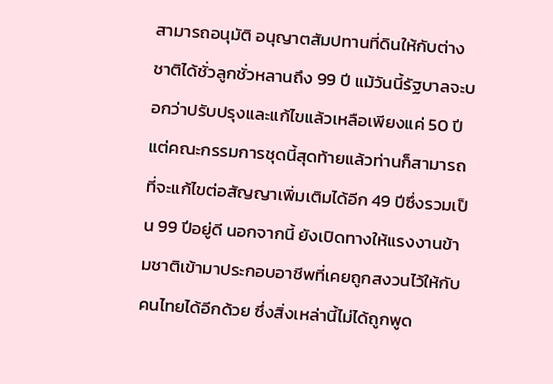สามารถอนุมัติ อนุญาตสัมปทานที่ดินให้กับต่างชาติได้ชั่วลูกชั่วหลานถึง 99 ปี แม้วันนี้รัฐบาลจะบอกว่าปรับปรุงและแก้ไขแล้วเหลือเพียงแค่ 50 ปี แต่คณะกรรมการชุดนี้สุดท้ายแล้วท่านก็สามารถที่จะแก้ไขต่อสัญญาเพิ่มเติมได้อีก 49 ปีซึ่งรวมเป็น 99 ปีอยู่ดี นอกจากนี้ ยังเปิดทางให้แรงงานข้ามชาติเข้ามาประกอบอาชีพที่เคยถูกสงวนไว้ให้กับคนไทยได้อีกด้วย ซึ่งสิ่งเหล่านี้ไม่ได้ถูกพูด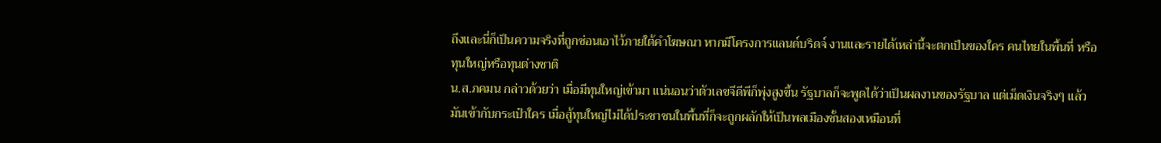ถึงและนี่ก็เป็นความจริงที่ถูกซ่อนเอาไว้ภายใต้คำโฆษณา หากมีโครงการแลนด์บริดจ์ งานและรายได้เหล่านี้จะตกเป็นของใคร คนไทยในพื้นที่ หรือทุนใหญ่หรือทุนต่างชาติ
น.ส.ภคมน กล่าวด้วยว่า เมื่อมีทุนใหญ่เข้ามา แน่นอนว่าตัวเลขจีดีพีก็พุ่งสูงขึ้น รัฐบาลก็จะพูดได้ว่าเป็นผลงานของรัฐบาล แต่เม็ดเงินจริงๆ แล้วมันเข้ากับกระเป๋าใคร เมื่อสู้ทุนใหญ่ไม่ได้ประชาชนในพื้นที่ก็จะถูกผลักให้เป็นพลเมืองชั้นสองเหมือนที่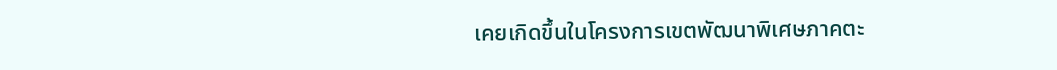เคยเกิดขึ้นในโครงการเขตพัฒนาพิเศษภาคตะ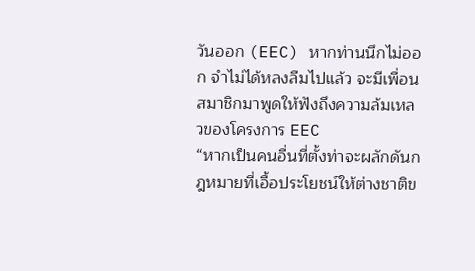วันออก (EEC) หากท่านนึกไม่ออก จำไม่ได้หลงลืมไปแล้ว จะมีเพื่อนสมาชิกมาพูดให้ฟังถึงความล้มเหลวของโครงการ EEC
“หากเป็นคนอื่นที่ตั้งท่าจะผลักดันกฎหมายที่เอื้อประโยชน์ให้ต่างชาติข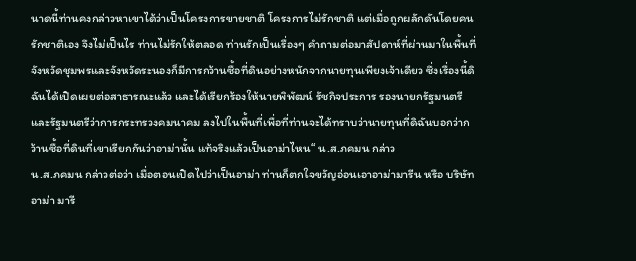นาดนี้ท่านคงกล่าวหาเขาได้ว่าเป็นโครงการขายชาติ โครงการไม่รักชาติ แต่เมื่อถูกผลักดันโดยคนรักชาติเอง จึงไม่เป็นไร ท่านไม่รักให้ตลอด ท่านรักเป็นเรื่องๆ คำถามต่อมาสัปดาห์ที่ผ่านมาในพื้นที่จังหวัดชุมพรและจังหวัดระนองก็มีการกว้านซื้อที่ดินอย่างหนักจากนายทุนเพียงเจ้าเดียว ซึ่งเรื่องนี้ดิฉันได้เปิดเผยต่อสาธารณะแล้ว และได้เรียกร้องให้นายพิพัฒน์ รัชกิจประการ รองนายกรัฐมนตรีและรัฐมนตรีว่าการกระทรวงคมนาคม ลงไปในพื้นที่เพื่อที่ท่านจะได้ทราบว่านายทุนที่ดิฉันบอกว่ากว้านซื้อที่ดินที่เขาเรียกกันว่าอาม่านั้น แท้จริงแล้วเป็นอาม่าไหน“ น.ส.ภคมน กล่าว
น.ส.ภคมน กล่าวต่อว่า เมื่อตอนเปิดไปว่าเป็นอาม่า ท่านก็ตกใจขวัญอ่อนเอาอาม่ามารีน หรือ บริษัท อาม่า มารี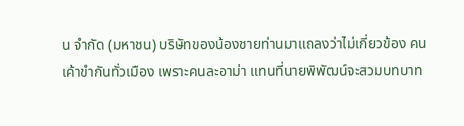น จำกัด (มหาชน) บริษัทของน้องชายท่านมาแถลงว่าไม่เกี่ยวข้อง คนเค้าขำกันทั่วเมือง เพราะคนละอาม่า แทนที่นายพิพัฒน์จะสวมบทบาท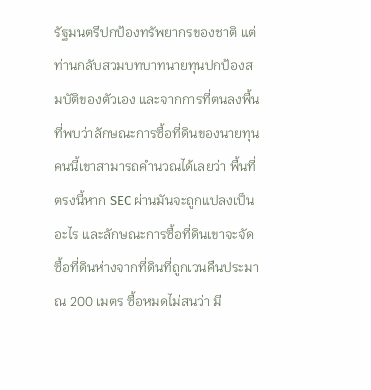รัฐมนตรีปกป้องทรัพยากรของชาติ แต่ท่านกลับสวมบทบาทนายทุนปกป้องสมบัติของตัวเอง และจากการที่ตนลงพื้นที่พบว่าลักษณะการซื้อที่ดินของนายทุนคนนี้เขาสามารถคำนวณได้เลยว่า พื้นที่ตรงนี้หาก SEC ผ่านมันจะถูกแปลงเป็นอะไร และลักษณะการซื้อที่ดินเขาจะจัดซื้อที่ดินห่างจากที่ดินที่ถูกเวนคืนประมาณ 200 เมตร ซื้อหมดไม่สนว่า มี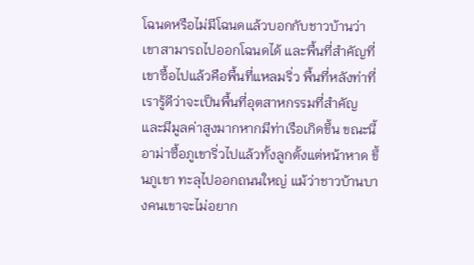โฉนดหรือไม่มีโฉนดแล้วบอกกับชาวบ้านว่าเขาสามารถไปออกโฉนดได้ และพื้นที่สำคัญที่เขาซื้อไปแล้วคือพื้นที่แหลมริ่ว พื้นที่หลังท่าที่เรารู้ดีว่าจะเป็นพื้นที่อุตสาหกรรมที่สำคัญ และมีมูลค่าสูงมากหากมีท่าเรือเกิดขึ้น ขณะนี้อาม่าซื้อภูเขาริ่วไปแล้วทั้งลูกตั้งแต่หน้าหาด ขึ้นภูเขา ทะลุไปออกถนนใหญ่ แม้ว่าชาวบ้านบางคนเขาจะไม่อยาก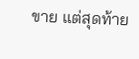ขาย แต่สุดท้าย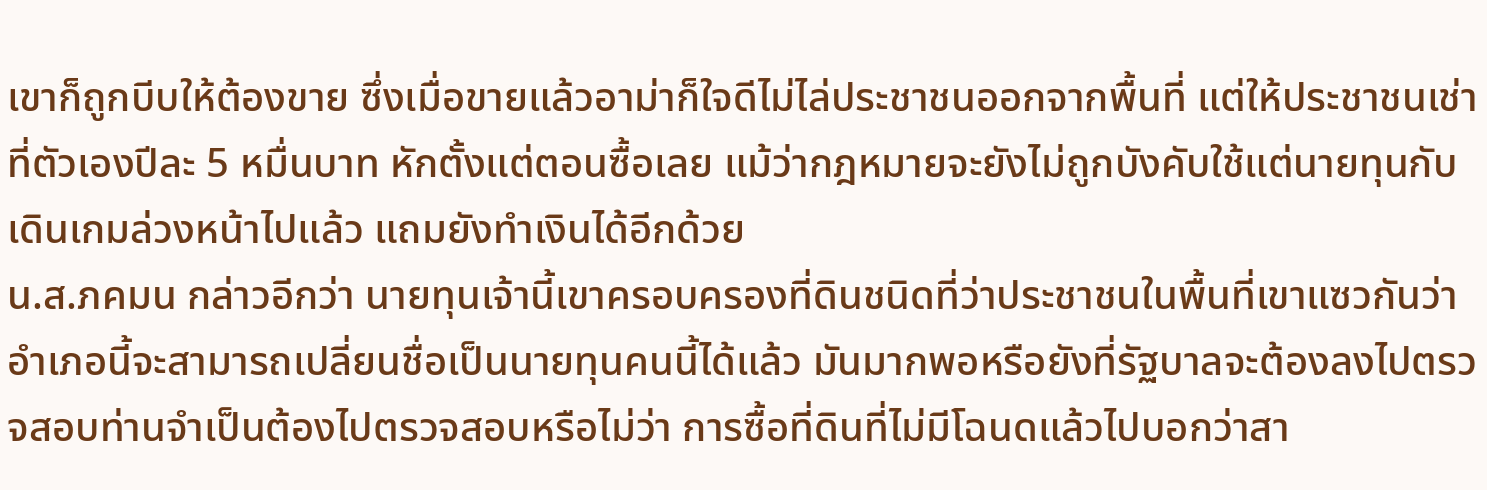เขาก็ถูกบีบให้ต้องขาย ซึ่งเมื่อขายแล้วอาม่าก็ใจดีไม่ไล่ประชาชนออกจากพื้นที่ แต่ให้ประชาชนเช่าที่ตัวเองปีละ 5 หมื่นบาท หักตั้งแต่ตอนซื้อเลย แม้ว่ากฎหมายจะยังไม่ถูกบังคับใช้แต่นายทุนกับเดินเกมล่วงหน้าไปแล้ว แถมยังทำเงินได้อีกด้วย
น.ส.ภคมน กล่าวอีกว่า นายทุนเจ้านี้เขาครอบครองที่ดินชนิดที่ว่าประชาชนในพื้นที่เขาแซวกันว่าอำเภอนี้จะสามารถเปลี่ยนชื่อเป็นนายทุนคนนี้ได้แล้ว มันมากพอหรือยังที่รัฐบาลจะต้องลงไปตรวจสอบท่านจำเป็นต้องไปตรวจสอบหรือไม่ว่า การซื้อที่ดินที่ไม่มีโฉนดแล้วไปบอกว่าสา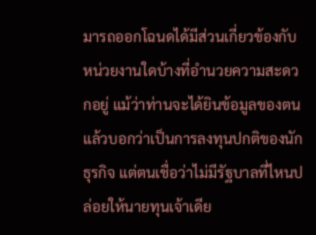มารถออกโฉนดได้มีส่วนเกี่ยวข้องกับหน่วยงานใดบ้างที่อำนวยความสะดวกอยู่ แม้ว่าท่านจะได้ยินข้อมูลของตนแล้วบอกว่าเป็นการลงทุนปกติของนักธุรกิจ แต่ตนเชื่อว่าไม่มีรัฐบาลที่ไหนปล่อยให้นายทุนเจ้าเดีย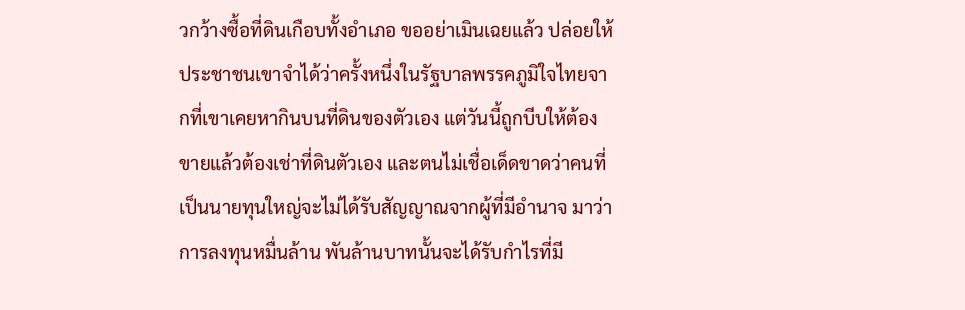วกว้างซื้อที่ดินเกือบทั้งอำเภอ ขออย่าเมินเฉยแล้ว ปล่อยให้ประชาชนเขาจำได้ว่าครั้งหนึ่งในรัฐบาลพรรคภูมิใจไทยจากที่เขาเคยหากินบนที่ดินของตัวเอง แต่วันนี้ถูกบีบให้ต้องขายแล้วต้องเช่าที่ดินตัวเอง และตนไม่เชื่อเด็ดขาดว่าคนที่เป็นนายทุนใหญ่จะไม่ได้รับสัญญาณจากผู้ที่มีอำนาจ มาว่าการลงทุนหมื่นล้าน พันล้านบาทนั้นจะได้รับกำไรที่มี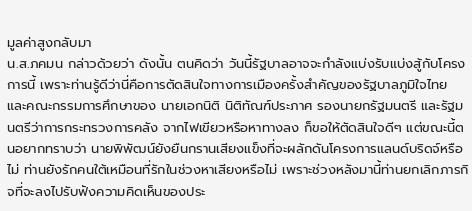มูลค่าสูงกลับมา
น.ส.ภคมน กล่าวด้วยว่า ดังนั้น ตนคิดว่า วันนี้รัฐบาลอาจจะกำลังแบ่งรับแบ่งสู้กับโครงการนี้ เพราะท่านรู้ดีว่านี่คือการตัดสินใจทางการเมืองครั้งสำคัญของรัฐบาลภูมิใจไทย และคณะกรรมการศึกษาของ นายเอกนิติ นิติทัณฑ์ประภาศ รองนายกรัฐมนตรี และรัฐมนตรีว่าการกระทรวงการคลัง จากไฟเขียวหรือหาทางลง ก็ขอให้ตัดสินใจดีๆ แต่ขณะนี้ตนอยากทราบว่า นายพิพัฒน์ยังยืนกรานเสียงแข็งที่จะผลักดันโครงการแลนด์บริดจ์หรือไม่ ท่านยังรักคนใต้เหมือนที่รักในช่วงหาเสียงหรือไม่ เพราะช่วงหลังมานี้ท่านยกเลิกภารกิจที่จะลงไปรับฟังความคิดเห็นของประ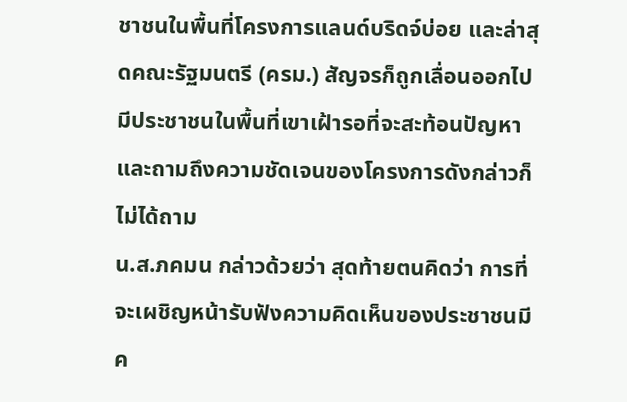ชาชนในพื้นที่โครงการแลนด์บริดจ์บ่อย และล่าสุดคณะรัฐมนตรี (ครม.) สัญจรก็ถูกเลื่อนออกไป มีประชาชนในพื้นที่เขาเฝ้ารอที่จะสะท้อนปัญหาและถามถึงความชัดเจนของโครงการดังกล่าวก็ไม่ได้ถาม
น.ส.ภคมน กล่าวด้วยว่า สุดท้ายตนคิดว่า การที่จะเผชิญหน้ารับฟังความคิดเห็นของประชาชนมีค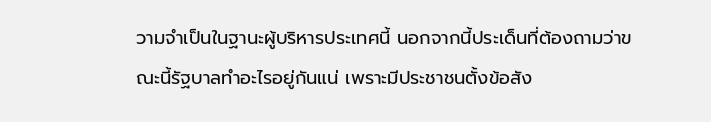วามจำเป็นในฐานะผู้บริหารประเทศนี้ นอกจากนี้ประเด็นที่ต้องถามว่าขณะนี้รัฐบาลทำอะไรอยู่กันแน่ เพราะมีประชาชนตั้งข้อสัง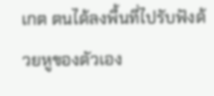เกต ตนได้ลงพื้นที่ไปรับฟังด้วยหูของตัวเอง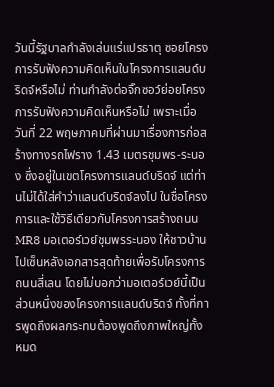วันนี้รัฐบาลกำลังเล่นแร่แปรธาตุ ซอยโครงการรับฟังความคิดเห็นในโครงการแลนด์บริดจ์หรือไม่ ท่านกำลังต่อจิ๊กซอว์ย่อยโครงการรับฟังความคิดเห็นหรือไม่ เพราะเมื่อวันที่ 22 พฤษภาคมที่ผ่านมาเรื่องการก่อสร้างทางรถไฟราง 1.43 เมตรชุมพร-ระนอง ซึ่งอยู่ในเขตโครงการแลนด์บริดจ์ แต่ท่านไม่ได้ใส่คำว่าแลนด์บริดจ์ลงไป ในชื่อโครงการและใช้วิธีเดียวกับโครงการสร้างถนน MR8 มอเตอร์เวย์ชุมพรระนอง ให้ชาวบ้านไปเซ็นหลังเอกสารสุดท้ายเพื่อรับโครงการถนนสี่เลน โดยไม่บอกว่ามอเตอร์เวย์นี้เป็นส่วนหนึ่งของโครงการแลนด์บริดจ์ ทั้งที่การพูดถึงผลกระทบต้องพูดถึงภาพใหญ่ทั้งหมด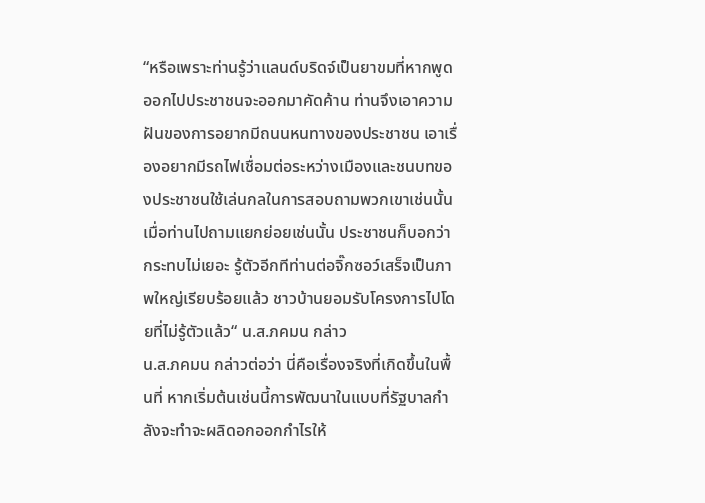“หรือเพราะท่านรู้ว่าแลนด์บริดจ์เป็นยาขมที่หากพูดออกไปประชาชนจะออกมาคัดค้าน ท่านจึงเอาความฝันของการอยากมีถนนหนทางของประชาชน เอาเรื่องอยากมีรถไฟเชื่อมต่อระหว่างเมืองและชนบทของประชาชนใช้เล่นกลในการสอบถามพวกเขาเช่นนั้น เมื่อท่านไปถามแยกย่อยเช่นนั้น ประชาชนก็บอกว่ากระทบไม่เยอะ รู้ตัวอีกทีท่านต่อจิ๊กซอว์เสร็จเป็นภาพใหญ่เรียบร้อยแล้ว ชาวบ้านยอมรับโครงการไปโดยที่ไม่รู้ตัวแล้ว“ น.ส.ภคมน กล่าว
น.ส.ภคมน กล่าวต่อว่า นี่คือเรื่องจริงที่เกิดขึ้นในพื้นที่ หากเริ่มต้นเช่นนี้การพัฒนาในแบบที่รัฐบาลกำลังจะทำจะผลิดอกออกกำไรให้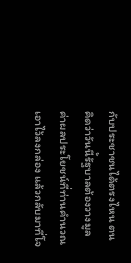กับประชาชนได้ตรงไหน ตนคิดว่าวันนี้รัฐบาลต้องวางมูลค่าผลประโยชน์ที่ท่านคำนวณเอาไว้ลงกล่อง แล้วกลับมาที่โจ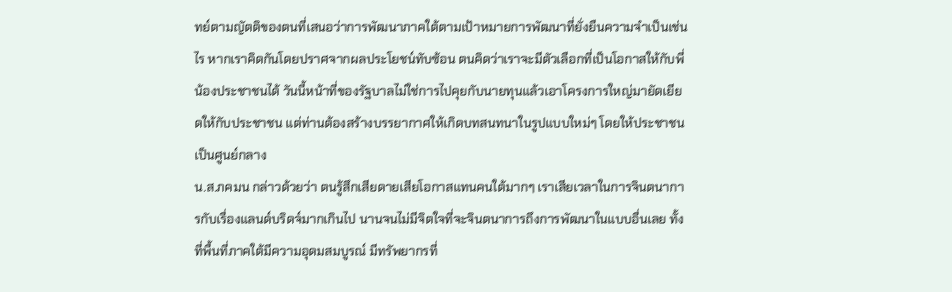ทย์ตามญัตติของตนที่เสนอว่าการพัฒนาภาคใต้ตามเป้าหมายการพัฒนาที่ยั่งยืนความจำเป็นเช่นไร หากเราคิดกันโดยปราศจากผลประโยชน์ทับซ้อน ตนคิดว่าเราจะมีตัวเลือกที่เป็นโอกาสให้กับพี่น้องประชาชนได้ วันนี้หน้าที่ของรัฐบาลไม่ใช่การไปคุยกับนายทุนแล้วเอาโครงการใหญ่มายัดเยียดให้กับประชาชน แต่ท่านต้องสร้างบรรยากาศให้เกิดบทสนทนาในรูปแบบใหม่ๆ โดยให้ประชาชนเป็นศูนย์กลาง
น.ส.ภคมน กล่าวด้วยว่า ตนรู้สึกเสียดายเสียโอกาสแทนคนใต้มากๆ เราเสียเวลาในการจินตนาการกับเรื่องแลนด์บริดจ์มากเกินไป นานจนไม่มีจิตใจที่จะจินตนาการถึงการพัฒนาในแบบอื่นเลย ทั้งที่พื้นที่ภาคใต้มีความอุดมสมบูรณ์ มีทรัพยากรที่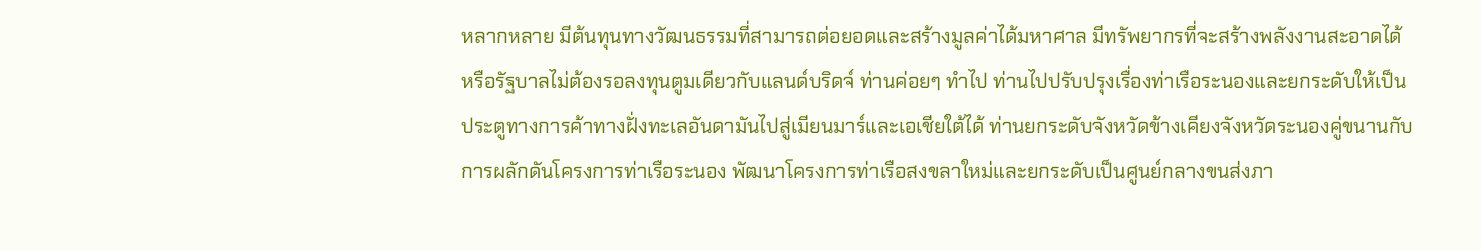หลากหลาย มีต้นทุนทางวัฒนธรรมที่สามารถต่อยอดและสร้างมูลค่าได้มหาศาล มีทรัพยากรที่จะสร้างพลังงานสะอาดได้ หรือรัฐบาลไม่ต้องรอลงทุนตูมเดียวกับแลนด์บริดจ์ ท่านค่อยๆ ทำไป ท่านไปปรับปรุงเรื่องท่าเรือระนองและยกระดับให้เป็นประตูทางการค้าทางฝั่งทะเลอันดามันไปสู่เมียนมาร์และเอเชียใต้ได้ ท่านยกระดับจังหวัดข้างเคียงจังหวัดระนองคู่ขนานกับการผลักดันโครงการท่าเรือระนอง พัฒนาโครงการท่าเรือสงขลาใหม่และยกระดับเป็นศูนย์กลางขนส่งภา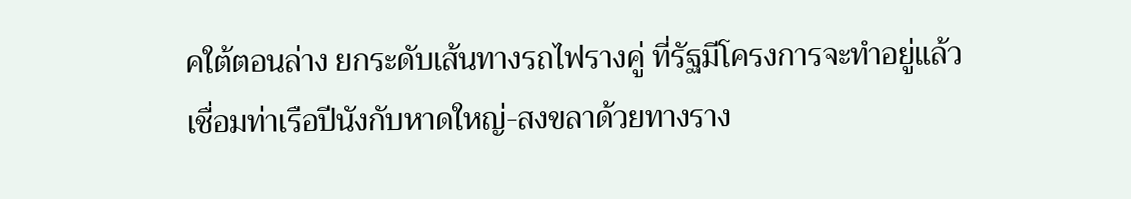คใต้ตอนล่าง ยกระดับเส้นทางรถไฟรางคู่ ที่รัฐมีโครงการจะทำอยู่แล้วเชื่อมท่าเรือปีนังกับหาดใหญ่-สงขลาด้วยทางราง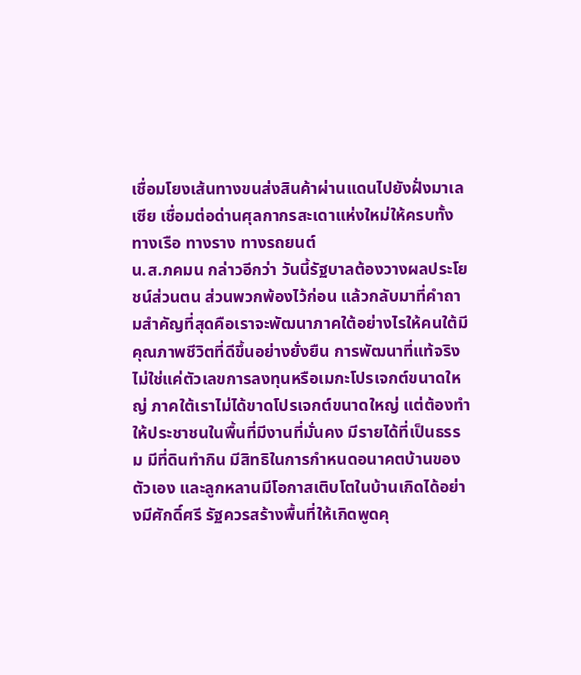เชื่อมโยงเส้นทางขนส่งสินค้าผ่านแดนไปยังฝั่งมาเลเซีย เชื่อมต่อด่านศุลกากรสะเดาแห่งใหม่ให้ครบทั้งทางเรือ ทางราง ทางรถยนต์
น.ส.ภคมน กล่าวอีกว่า วันนี้รัฐบาลต้องวางผลประโยชน์ส่วนตน ส่วนพวกพ้องไว้ก่อน แล้วกลับมาที่คำถามสำคัญที่สุดคือเราจะพัฒนาภาคใต้อย่างไรให้คนใต้มีคุณภาพชีวิตที่ดีขึ้นอย่างยั่งยืน การพัฒนาที่แท้จริง ไม่ใช่แค่ตัวเลขการลงทุนหรือเมกะโปรเจกต์ขนาดใหญ่ ภาคใต้เราไม่ได้ขาดโปรเจกต์ขนาดใหญ่ แต่ต้องทำให้ประชาชนในพื้นที่มีงานที่มั่นคง มีรายได้ที่เป็นธรรม มีที่ดินทำกิน มีสิทธิในการกำหนดอนาคตบ้านของตัวเอง และลูกหลานมีโอกาสเติบโตในบ้านเกิดได้อย่างมีศักดิ์ศรี รัฐควรสร้างพื้นที่ให้เกิดพูดคุ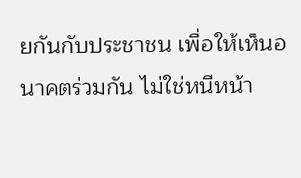ยกันกับประชาชน เพื่อให้เห็นอนาคตร่วมกัน ไม่ใช่หนีหน้า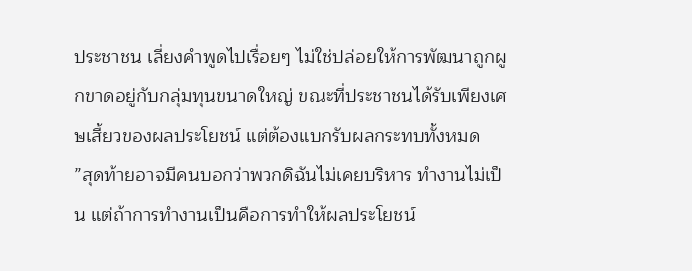ประชาชน เลี่ยงคำพูดไปเรื่อยๆ ไม่ใช่ปล่อยให้การพัฒนาถูกผูกขาดอยู่กับกลุ่มทุนขนาดใหญ่ ขณะที่ประชาชนได้รับเพียงเศษเสี้ยวของผลประโยชน์ แต่ต้องแบกรับผลกระทบทั้งหมด
”สุดท้ายอาจมีคนบอกว่าพวกดิฉันไม่เคยบริหาร ทำงานไม่เป็น แต่ถ้าการทำงานเป็นคือการทำให้ผลประโยชน์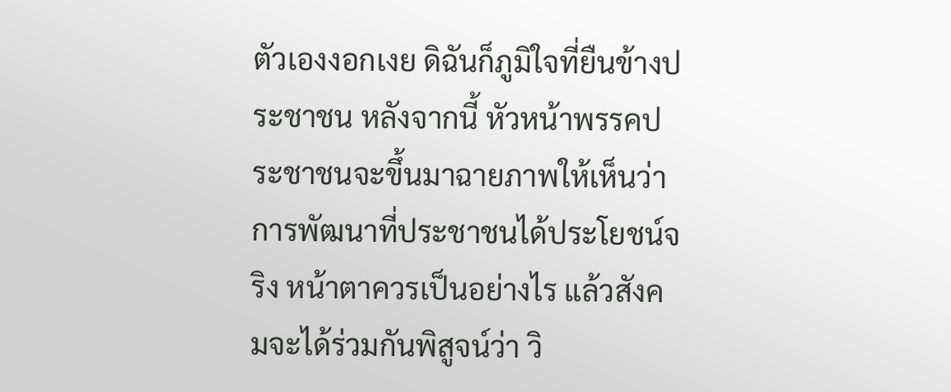ตัวเองงอกเงย ดิฉันก็ภูมิใจที่ยืนข้างประชาชน หลังจากนี้ หัวหน้าพรรคประชาชนจะขึ้นมาฉายภาพให้เห็นว่า การพัฒนาที่ประชาชนได้ประโยชน์จริง หน้าตาควรเป็นอย่างไร แล้วสังคมจะได้ร่วมกันพิสูจน์ว่า วิ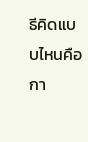ธีคิดแบบไหนคือกา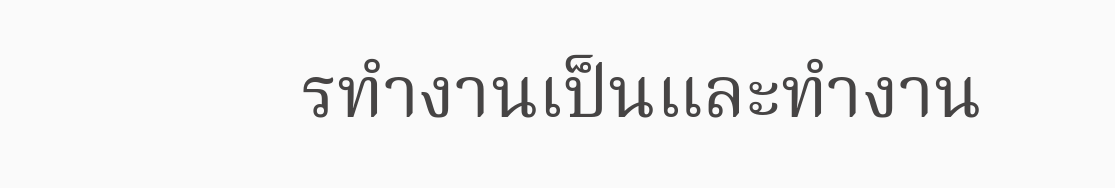รทำงานเป็นและทำงาน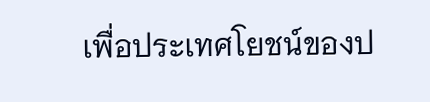เพื่อประเทศโยชน์ของป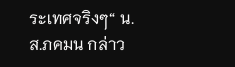ระเทศจริงๆ“ น.ส.ภคมน กล่าว